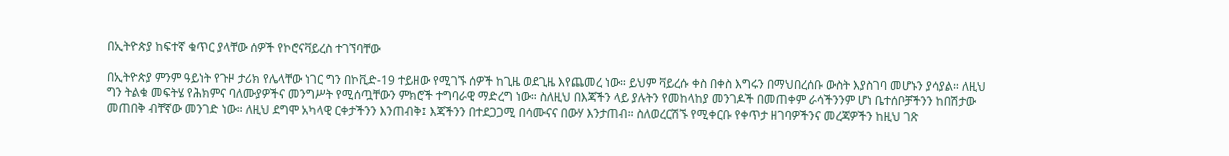በኢትዮጵያ ከፍተኛ ቁጥር ያላቸው ሰዎች የኮሮናቫይረስ ተገኘባቸው

በኢትዮጵያ ምንም ዓይነት የጉዞ ታሪክ የሌላቸው ነገር ግን በኮቪድ-19 ተይዘው የሚገኙ ሰዎች ከጊዜ ወደጊዜ እየጨመረ ነው። ይህም ቫይረሱ ቀስ በቀስ እግሩን በማህበረሰቡ ውስት እያስገባ መሆኑን ያሳያል። ለዚህ ግን ትልቁ መፍትሄ የሕክምና ባለሙያዎችና መንግሥት የሚሰጧቸውን ምክሮች ተግባራዊ ማድረግ ነው። ስለዚህ በእጃችን ላይ ያሉትን የመከላከያ መንገዶች በመጠቀም ራሳችንንም ሆነ ቤተሰቦቻችንን ከበሽታው መጠበቅ ብቸኛው መንገድ ነው። ለዚህ ደግሞ አካላዊ ርቀታችንን እንጠብቅ፤ እጃችንን በተደጋጋሚ በሳሙናና በውሃ እንታጠብ። ስለወረርሽኙ የሚቀርቡ የቀጥታ ዘገባዎችንና መረጃዎችን ከዚህ ገጽ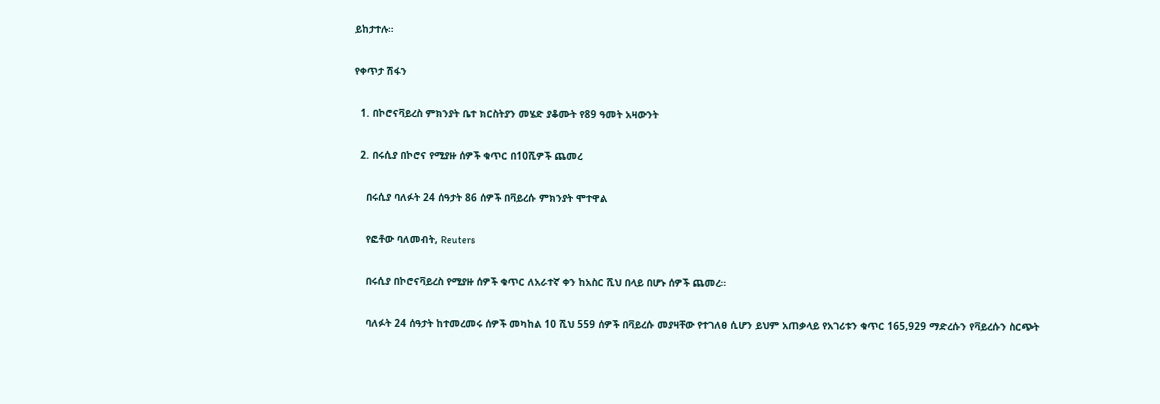ይከታተሉ።

የቀጥታ ሽፋን

  1. በኮሮናቫይረስ ምክንያት ቤተ ክርስትያን መሄድ ያቆሙት የ89 ዓመት አዛውንት

  2. በሩሲያ በኮሮና የሚያዙ ሰዎች ቁጥር በ10ሺዎች ጨመረ

    በሩሲያ ባለፉት 24 ሰዓታት 86 ሰዎች በቫይረሱ ምክንያት ሞተዋል

    የፎቶው ባለመብት, Reuters

    በሩሲያ በኮሮናቫይረስ የሚያዙ ሰዎች ቁጥር ለአራተኛ ቀን ከአስር ሺህ በላይ በሆኑ ሰዎች ጨመረ።

    ባለፉት 24 ሰዓታት ከተመረመሩ ሰዎች መካከል 10 ሺህ 559 ሰዎች በቫይረሱ መያዛቸው የተገለፀ ሲሆን ይህም አጠቃላይ የአገሪቱን ቁጥር 165,929 ማድረሱን የቫይረሱን ስርጭት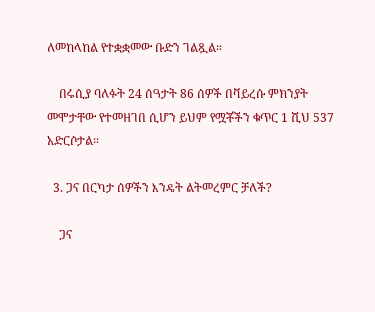ለመከላከል የተቋቋመው ቡድን ገልጿል።

    በሩሲያ ባለፉት 24 ሰዓታት 86 ሰዎች በቫይረሱ ምክንያት መሞታቸው የተመዘገበ ሲሆን ይህም የሟቾችን ቁጥር 1 ሺህ 537 አድርሶታል።

  3. ጋና በርካታ ሰዎችን እንዴት ልትመረምር ቻለች?

    ጋና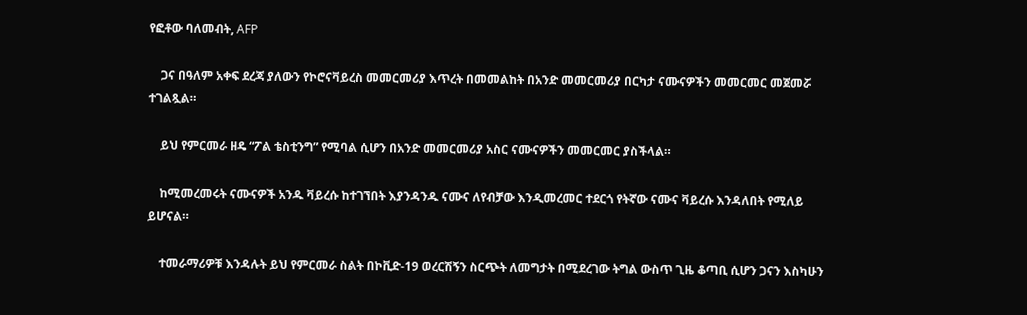የፎቶው ባለመብት, AFP

    ጋና በዓለም አቀፍ ደረጃ ያለውን የኮሮናቫይረስ መመርመሪያ እጥረት በመመልከት በአንድ መመርመሪያ በርካታ ናሙናዎችን መመርመር መጀመሯ ተገልጿል።

    ይህ የምርመራ ዘዴ “ፖል ቴስቲንግ” የሚባል ሲሆን በአንድ መመርመሪያ አስር ናሙናዎችን መመርመር ያስችላል።

    ከሚመረመሩት ናሙናዎች አንዱ ቫይረሱ ከተገኘበት እያንዳንዱ ናሙና ለየብቻው እንዲመረመር ተደርጎ የትኛው ናሙና ቫይረሱ እንዳለበት የሚለይ ይሆናል።

    ተመራማሪዎቹ እንዳሉት ይህ የምርመራ ስልት በኮቪድ-19 ወረርሽኝን ስርጭት ለመግታት በሚደረገው ትግል ውስጥ ጊዜ ቆጣቢ ሲሆን ጋናን እስካሁን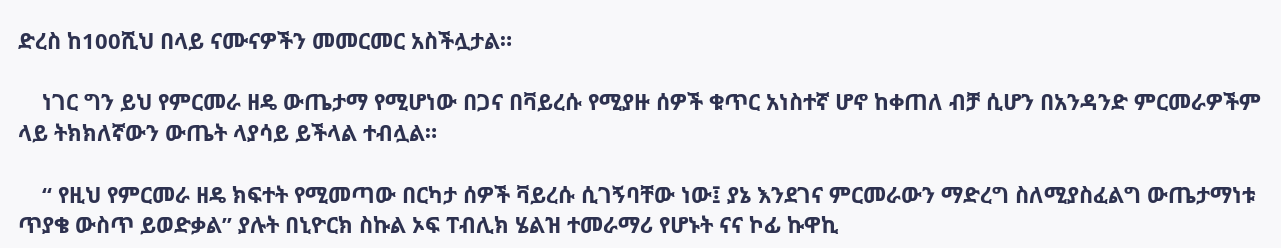ድረስ ከ100ሺህ በላይ ናሙናዎችን መመርመር አስችሏታል።

    ነገር ግን ይህ የምርመራ ዘዴ ውጤታማ የሚሆነው በጋና በቫይረሱ የሚያዙ ሰዎች ቁጥር አነስተኛ ሆኖ ከቀጠለ ብቻ ሲሆን በአንዳንድ ምርመራዎችም ላይ ትክክለኛውን ውጤት ላያሳይ ይችላል ተብሏል።

    “ የዚህ የምርመራ ዘዴ ክፍተት የሚመጣው በርካታ ሰዎች ቫይረሱ ሲገኝባቸው ነው፤ ያኔ እንደገና ምርመራውን ማድረግ ስለሚያስፈልግ ውጤታማነቱ ጥያቄ ውስጥ ይወድቃል” ያሉት በኒዮርክ ስኩል ኦፍ ፐብሊክ ሄልዝ ተመራማሪ የሆኑት ናና ኮፊ ኩዋኪ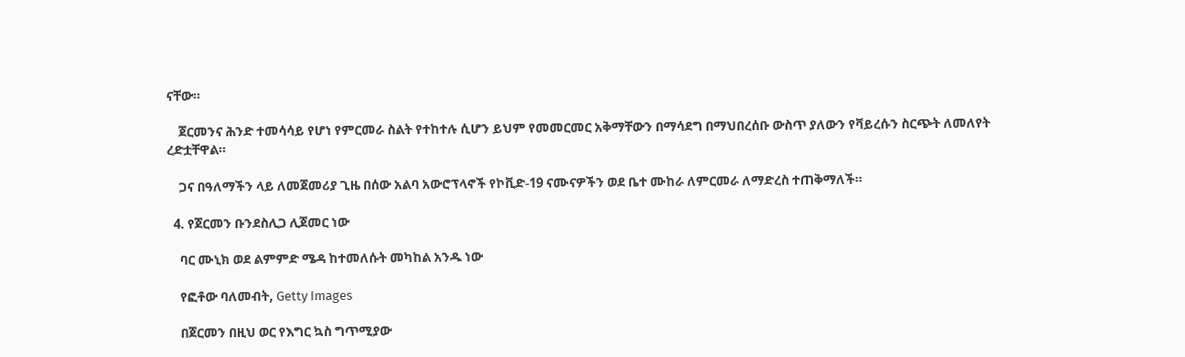ናቸው።

    ጀርመንና ሕንድ ተመሳሳይ የሆነ የምርመራ ስልት የተከተሉ ሲሆን ይህም የመመርመር አቅማቸውን በማሳደግ በማህበረሰቡ ውስጥ ያለውን የቫይረሱን ስርጭት ለመለየት ረድቷቸዋል።

    ጋና በዓለማችን ላይ ለመጀመሪያ ጊዜ በሰው አልባ አውሮፕላኖች የኮቪድ-19 ናሙናዎችን ወደ ቤተ ሙከራ ለምርመራ ለማድረስ ተጠቅማለች።

  4. የጀርመን ቡንደስሊጋ ሊጀመር ነው

    ባር ሙኒክ ወደ ልምምድ ሜዳ ከተመለሱት መካከል አንዱ ነው

    የፎቶው ባለመብት, Getty Images

    በጀርመን በዚህ ወር የእግር ኳስ ግጥሚያው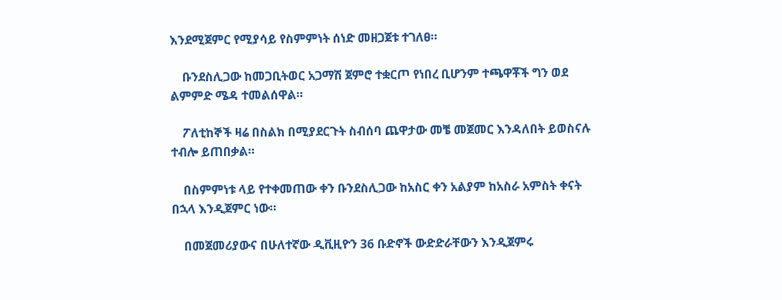እንደሚጀምር የሚያሳይ የስምምነት ሰነድ መዘጋጀቱ ተገለፀ።

    ቡንደስሊጋው ከመጋቢትወር አጋማሽ ጀምሮ ተቋርጦ የነበረ ቢሆንም ተጫዋቾች ግን ወደ ልምምድ ሜዳ ተመልሰዋል።

    ፖለቲከኞች ዛሬ በስልክ በሚያደርጉት ስብሰባ ጨዋታው መቼ መጀመር እንዳለበት ይወስናሉ ተብሎ ይጠበቃል።

    በስምምነቱ ላይ የተቀመጠው ቀን ቡንደስሊጋው ከአስር ቀን አልያም ከአስራ አምስት ቀናት በኋላ እንዲጀምር ነው።

    በመጀመሪያውና በሁለተኛው ዲቪዚዮን 36 ቡድኖች ውድድራቸውን እንዲጀምሩ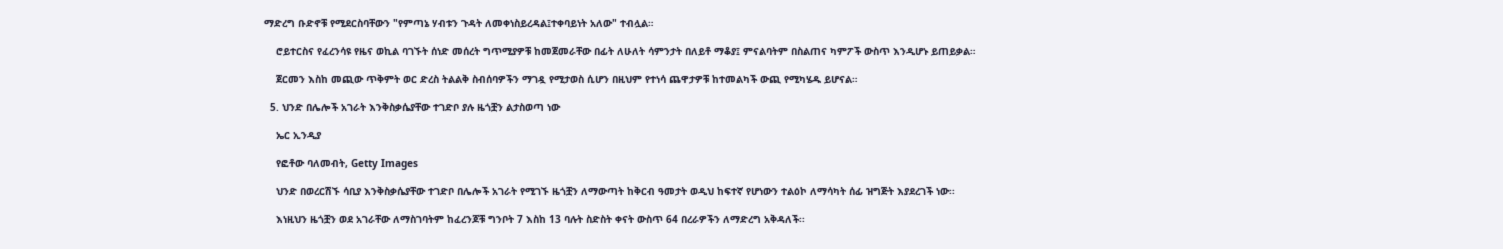ማድረግ ቡድኖቹ የሚደርስባቸውን "የምጣኔ ሃብቱን ጉዳት ለመቀነስይረዳል፤ተቀባይነት አለው" ተብሏል።

    ሮይተርስና የፈረንሳዩ የዜና ወኪል ባገኙት ሰነድ መሰረት ግጥሚያዎቹ ከመጀመራቸው በፊት ለሁለት ሳምንታት በለይቶ ማቆያ፤ ምናልባትም በስልጠና ካምፖች ውስጥ እንዲሆኑ ይጠይቃል።

    ጀርመን እስከ መጪው ጥቅምት ወር ድረስ ትልልቅ ስብሰባዎችን ማገዷ የሚታወስ ሲሆን በዚህም የተነሳ ጨዋታዎቹ ከተመልካች ውጪ የሚካሄዱ ይሆናል።

  5. ህንድ በሌሎች አገራት እንቅስቃሴያቸው ተገድቦ ያሉ ዜጎቿን ልታስወጣ ነው

    ኤር ኢንዲያ

    የፎቶው ባለመብት, Getty Images

    ህንድ በወረርሽኙ ሳቢያ እንቅስቃሴያቸው ተገድቦ በሌሎች አገራት የሚገኙ ዜጎቿን ለማውጣት ከቅርብ ዓመታት ወዲህ ከፍተኛ የሆነውን ተልዕኮ ለማሳካት ሰፊ ዝግጅት እያደረገች ነው፡፡

    እነዚህን ዜጎቿን ወደ አገራቸው ለማስገባትም ከፈረንጆቹ ግንቦት 7 እስከ 13 ባሉት ስድስት ቀናት ውስጥ 64 በረራዎችን ለማድረግ አቅዳለች፡፡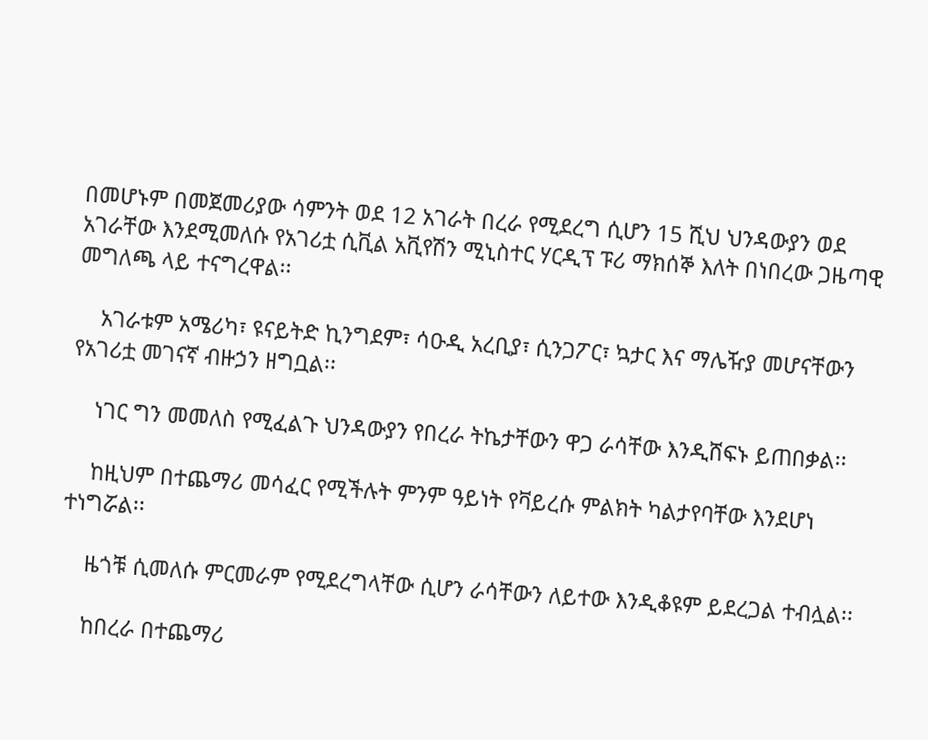በመሆኑም በመጀመሪያው ሳምንት ወደ 12 አገራት በረራ የሚደረግ ሲሆን 15 ሺህ ህንዳውያን ወደ አገራቸው እንደሚመለሱ የአገሪቷ ሲቪል አቪየሽን ሚኒስተር ሃርዲፕ ፑሪ ማክሰኞ እለት በነበረው ጋዜጣዊ መግለጫ ላይ ተናግረዋል፡፡

    አገራቱም አሜሪካ፣ ዩናይትድ ኪንግደም፣ ሳዑዲ አረቢያ፣ ሲንጋፖር፣ ኳታር እና ማሌዥያ መሆናቸውን የአገሪቷ መገናኛ ብዙኃን ዘግቧል፡፡

    ነገር ግን መመለስ የሚፈልጉ ህንዳውያን የበረራ ትኬታቸውን ዋጋ ራሳቸው እንዲሸፍኑ ይጠበቃል፡፡

    ከዚህም በተጨማሪ መሳፈር የሚችሉት ምንም ዓይነት የቫይረሱ ምልክት ካልታየባቸው እንደሆነ ተነግሯል፡፡

    ዜጎቹ ሲመለሱ ምርመራም የሚደረግላቸው ሲሆን ራሳቸውን ለይተው እንዲቆዩም ይደረጋል ተብሏል፡፡

    ከበረራ በተጨማሪ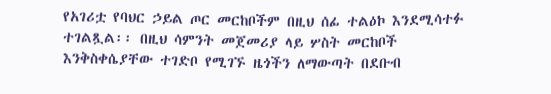የአገሪቷ የባህር ኃይል ጦር መርከቦችም በዚህ ሰፊ ተልዕኮ እንደሚሳተፉ ተገልጿል፡፡ በዚህ ሳምንት መጀመሪያ ላይ ሦስት መርከቦች እንቅስቀሴያቸው ተገድቦ የሚገኙ ዜጎችን ለማውጣት በደቡብ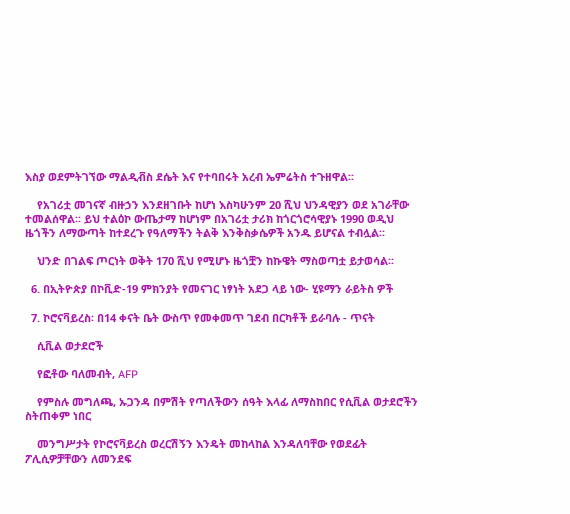እስያ ወደምትገኘው ማልዲቭስ ደሴት እና የተባበሩት አረብ ኤምሬትስ ተጉዘዋል፡፡

    የአገሪቷ መገናኛ ብዙኃን እንደዘገቡት ከሆነ እስካሁንም 20 ሺህ ህንዳዊያን ወደ አገራቸው ተመልሰዋል፡፡ ይህ ተልዕኮ ውጤታማ ከሆነም በአገሪቷ ታሪክ ከጎርጎሮሳዊያኑ 1990 ወዲህ ዜጎችን ለማውጣት ከተደረጉ የዓለማችን ትልቅ እንቅስቃሴዎች አንዱ ይሆናል ተብሏል፡፡

    ህንድ በገልፍ ጦርነት ወቅት 170 ሺህ የሚሆኑ ዜጎቿን ከኩዌት ማስወጣቷ ይታወሳል፡፡

  6. በኢትዮጵያ በኮቪድ-19 ምክንያት የመናገር ነፃነት አደጋ ላይ ነው- ሂዩማን ራይትስ ዎች

  7. ኮሮናቫይረስ፡ በ14 ቀናት ቤት ውስጥ የመቀመጥ ገደብ በርካቶች ይራባሉ - ጥናት

    ሲቪል ወታደሮች

    የፎቶው ባለመብት, AFP

    የምስሉ መግለጫ, ኡጋንዳ በምሽት የጣለችውን ሰዓት እላፊ ለማስከበር የሲቪል ወታደሮችን ስትጠቀም ነበር

    መንግሥታት የኮሮናቫይረስ ወረርሽኝን እንዴት መከላከል እንዳለባቸው የወደፊት ፖሊሲዎቻቸውን ለመንደፍ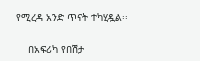የሚረዳ አንድ ጥናት ተካሂዷል፡፡

    በአፍሪካ የበሽታ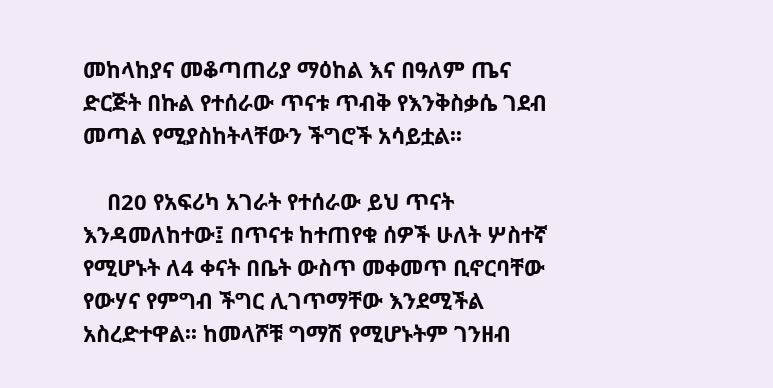መከላከያና መቆጣጠሪያ ማዕከል እና በዓለም ጤና ድርጅት በኩል የተሰራው ጥናቱ ጥብቅ የእንቅስቃሴ ገደብ መጣል የሚያስከትላቸውን ችግሮች አሳይቷል፡፡

    በ20 የአፍሪካ አገራት የተሰራው ይህ ጥናት እንዳመለከተው፤ በጥናቱ ከተጠየቁ ሰዎች ሁለት ሦስተኛ የሚሆኑት ለ4 ቀናት በቤት ውስጥ መቀመጥ ቢኖርባቸው የውሃና የምግብ ችግር ሊገጥማቸው እንደሚችል አስረድተዋል፡፡ ከመላሾቹ ግማሽ የሚሆኑትም ገንዘብ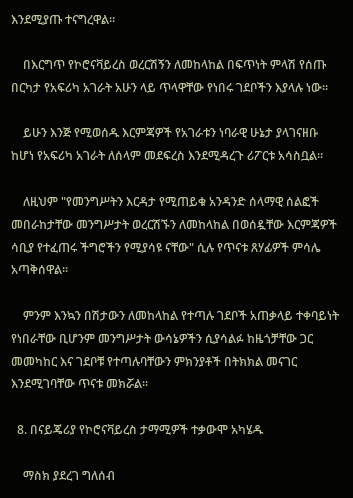እንደሚያጡ ተናግረዋል፡፡

    በእርግጥ የኮሮናቫይረስ ወረርሽኝን ለመከላከል በፍጥነት ምላሽ የሰጡ በርካታ የአፍሪካ አገራት አሁን ላይ ጥላዋቸው የነበሩ ገደቦችን እያላሉ ነው፡፡

    ይሁን እንጅ የሚወሰዱ እርምጃዎች የአገራቱን ነባራዊ ሁኔታ ያላገናዘቡ ከሆነ የአፍሪካ አገራት ለሰላም መደፍረስ እንደሚዳረጉ ሪፖርቱ አሳስቧል፡፡

    ለዚህም "የመንግሥትን እርዳታ የሚጠይቁ አንዳንድ ሰላማዊ ሰልፎች መበራከታቸው መንግሥታት ወረርሽኙን ለመከላከል በወሰዷቸው እርምጃዎች ሳቢያ የተፈጠሩ ችግሮችን የሚያሳዩ ናቸው" ሲሉ የጥናቱ ጸሃፊዎች ምሳሌ አጣቅሰዋል፡፡

    ምንም እንኳን በሽታውን ለመከላከል የተጣሉ ገደቦች አጠቃላይ ተቀባይነት የነበራቸው ቢሆንም መንግሥታት ውሳኔዎችን ሲያሳልፉ ከዜጎቻቸው ጋር መመካከር እና ገደቦቹ የተጣሉባቸውን ምክንያቶች በትክክል መናገር እንደሚገባቸው ጥናቱ መክሯል፡፡

  8. በናይጄሪያ የኮሮናቫይረስ ታማሚዎች ተቃውሞ አካሄዱ

    ማስክ ያደረገ ግለሰብ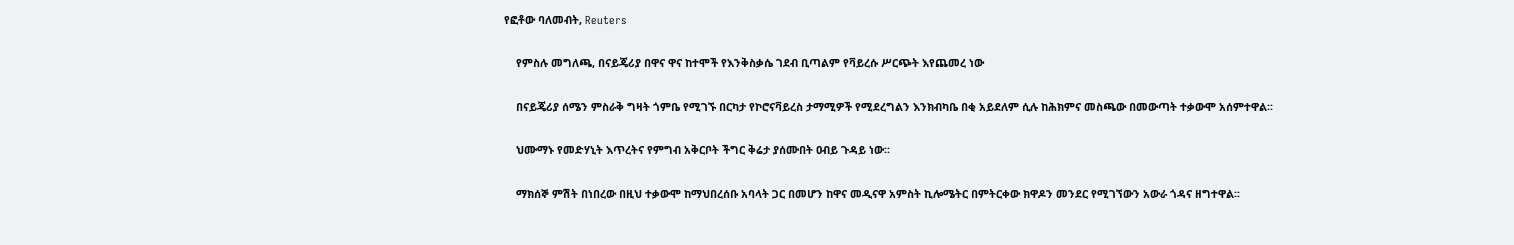የፎቶው ባለመብት, Reuters

    የምስሉ መግለጫ, በናይጄሪያ በዋና ዋና ከተሞች የእንቅስቃሴ ገደብ ቢጣልም የቫይረሱ ሥርጭት እየጨመረ ነው

    በናይጄሪያ ሰሜን ምስራቅ ግዛት ጎምቤ የሚገኙ በርካታ የኮሮናቫይረስ ታማሚዎች የሚደረግልን እንክብካቤ በቂ አይደለም ሲሉ ከሕክምና መስጫው በመውጣት ተቃውሞ አሰምተዋል፡፡

    ህሙማኑ የመድሃኒት እጥረትና የምግብ አቅርቦት ችግር ቅሬታ ያሰሙበት ዐብይ ጉዳይ ነው፡፡

    ማክሰኞ ምሽት በነበረው በዚህ ተቃውሞ ከማህበረሰቡ አባላት ጋር በመሆን ከዋና መዲናዋ አምስት ኪሎሜትር በምትርቀው ክዋዶን መንደር የሚገኘውን አውራ ጎዳና ዘግተዋል፡፡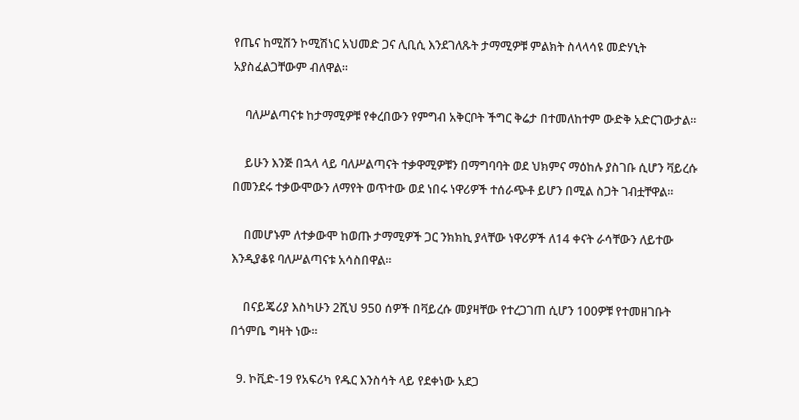የጤና ከሚሽን ኮሚሽነር አህመድ ጋና ሊቢሲ እንደገለጹት ታማሚዎቹ ምልክት ስላላሳዩ መድሃኒት አያስፈልጋቸውም ብለዋል፡፡

    ባለሥልጣናቱ ከታማሚዎቹ የቀረበውን የምግብ አቅርቦት ችግር ቅሬታ በተመለከተም ውድቅ አድርገውታል፡፡

    ይሁን እንጅ በኋላ ላይ ባለሥልጣናት ተቃዋሚዎቹን በማግባባት ወደ ህክምና ማዕከሉ ያስገቡ ሲሆን ቫይረሱ በመንደሩ ተቃውሞውን ለማየት ወጥተው ወደ ነበሩ ነዋሪዎች ተሰራጭቶ ይሆን በሚል ስጋት ገብቷቸዋል፡፡

    በመሆኑም ለተቃውሞ ከወጡ ታማሚዎች ጋር ንክክኪ ያላቸው ነዋሪዎች ለ14 ቀናት ራሳቸውን ለይተው እንዲያቆዩ ባለሥልጣናቱ አሳስበዋል፡፡

    በናይጄሪያ እስካሁን 2ሺህ 950 ሰዎች በቫይረሱ መያዛቸው የተረጋገጠ ሲሆን 100ዎቹ የተመዘገቡት በጎምቤ ግዛት ነው፡፡

  9. ኮቪድ-19 የአፍሪካ የዱር እንስሳት ላይ የደቀነው አደጋ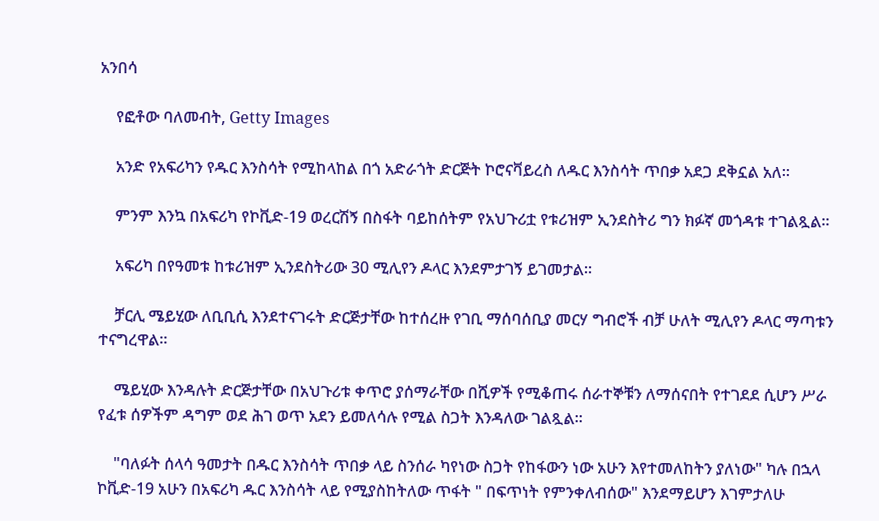አንበሳ

    የፎቶው ባለመብት, Getty Images

    አንድ የአፍሪካን የዱር እንስሳት የሚከላከል በጎ አድራጎት ድርጅት ኮሮናቫይረስ ለዱር እንስሳት ጥበቃ አደጋ ደቅኗል አለ።

    ምንም እንኳ በአፍሪካ የኮቪድ-19 ወረርሽኝ በስፋት ባይከሰትም የአህጉሪቷ የቱሪዝም ኢንደስትሪ ግን ክፉኛ መጎዳቱ ተገልጿል።

    አፍሪካ በየዓመቱ ከቱሪዝም ኢንደስትሪው 30 ሚሊየን ዶላር እንደምታገኝ ይገመታል።

    ቻርሊ ሜይሂው ለቢቢሲ እንደተናገሩት ድርጅታቸው ከተሰረዙ የገቢ ማሰባሰቢያ መርሃ ግብሮች ብቻ ሁለት ሚሊየን ዶላር ማጣቱን ተናግረዋል።

    ሜይሂው እንዳሉት ድርጅታቸው በአህጉሪቱ ቀጥሮ ያሰማራቸው በሺዎች የሚቆጠሩ ሰራተኞቹን ለማሰናበት የተገደደ ሲሆን ሥራ የፈቱ ሰዎችም ዳግም ወደ ሕገ ወጥ አደን ይመለሳሉ የሚል ስጋት እንዳለው ገልጿል።

    "ባለፉት ሰላሳ ዓመታት በዱር እንስሳት ጥበቃ ላይ ስንሰራ ካየነው ስጋት የከፋውን ነው አሁን እየተመለከትን ያለነው" ካሉ በኋላ ኮቪድ-19 አሁን በአፍሪካ ዱር እንስሳት ላይ የሚያስከትለው ጥፋት " በፍጥነት የምንቀለብሰው" እንደማይሆን እገምታለሁ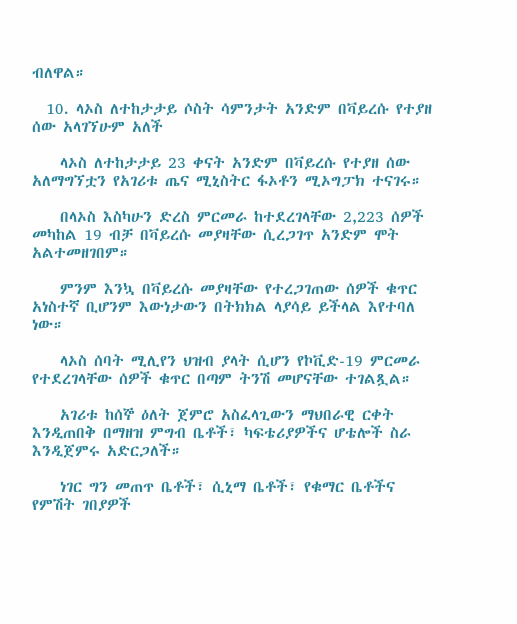ብለዋል።

  10. ላኦስ ለተከታታይ ሶስት ሳምንታት አንድም በቫይረሱ የተያዘ ሰው አላገኘሁም አለች

    ላኦስ ለተከታታይ 23 ቀናት አንድም በቫይረሱ የተያዘ ሰው አለማግኘቷን የአገሪቱ ጤና ሚኒስትር ፋኦቶን ሚኦግፓክ ተናገሩ።

    በላኦስ እስካሁን ድረስ ምርመራ ከተደረገላቸው 2,223 ሰዎች መካከል 19 ብቻ በቫይረሱ መያዛቸው ሲረጋገጥ አንድም ሞት አልተመዘገበም።

    ምንም እንኳ በቫይረሱ መያዛቸው የተረጋገጠው ሰዎች ቁጥር አነስተኛ ቢሆንም እውነታውን በትክክል ላያሳይ ይችላል እየተባለ ነው።

    ላኦስ ሰባት ሚሊየን ህዝብ ያላት ሲሆን የኮቪድ-19 ምርመራ የተደረገላቸው ሰዎች ቁጥር በጣም ትንሽ መሆናቸው ተገልጿል።

    አገሪቱ ከሰኞ ዕለት ጀምሮ አስፈላጊውን ማህበራዊ ርቀት እንዲጠበቅ በማዘዝ ምግብ ቤቶች፣ ካፍቴሪያዎችና ሆቴሎች ስራ እንዲጀምሩ አድርጋለች።

    ነገር ግን መጠጥ ቤቶች፣ ሲኒማ ቤቶች፣ የቁማር ቤቶችና የምሽት ገበያዎች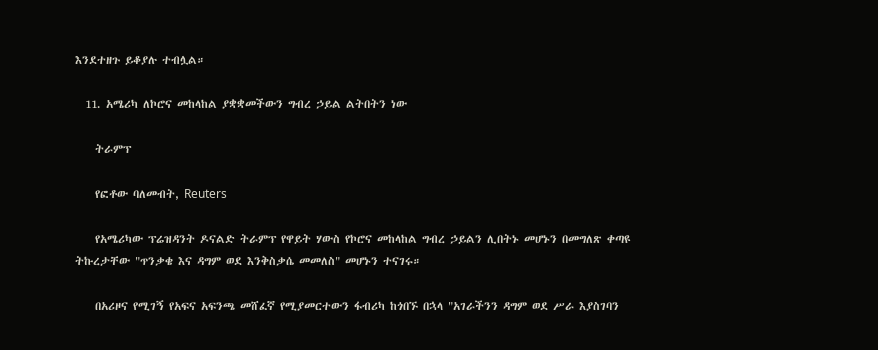እንደተዘጉ ይቆያሉ ተብሏል።

  11. አሜሪካ ለኮሮና መከላከል ያቋቋመችውን ግብረ ኃይል ልትበትን ነው

    ትራምፕ

    የፎቶው ባለመብት, Reuters

    የአሜሪካው ፕሬዝዳንት ዶናልድ ትራምፕ የዋይት ሃውስ የኮሮና መከላከል ግብረ ኃይልን ሊበትኑ መሆኑን በመግለጽ ቀጣዩ ትኩረታቸው "ጥንቃቄ እና ዳግም ወደ እንቅስቃሴ መመለስ" መሆኑን ተናገሩ።

    በአሪዞና የሚገኝ የአፍና አፍንጫ መሸፈኛ የሚያመርተውን ፋብሪካ ከጎበኙ በኋላ "አገራችንን ዳግም ወደ ሥራ እያስገባን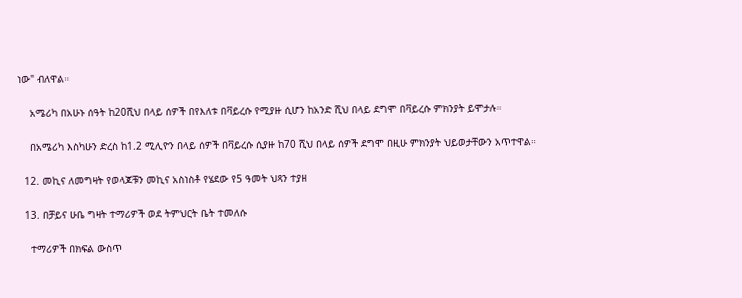ነው" ብለዋል።

    አሜሪካ በአሁኑ ሰዓት ከ20ሺህ በላይ ሰዎች በየእለቱ በቫይረሱ የሚያዙ ሲሆን ከአንድ ሺህ በላይ ደግሞ በቫይረሱ ምክንያት ይሞታሉ።

    በአሜሪካ እስካሁን ድረስ ከ1.2 ሚሊዮን በላይ ሰዎች በቫይረሱ ሲያዙ ከ70 ሺህ በላይ ሰዎች ደግሞ በዚሁ ምክንያት ህይወታቸውን አጥተዋል።

  12. መኪና ለመግዛት የወላጆቹን መኪና አስነስቶ የሄደው የ5 ዓመት ህጻን ተያዘ

  13. በቻይና ሁቤ ግዛት ተማሪዎች ወደ ትምህርት ቤት ተመለሱ

    ተማሪዎች በክፍል ውስጥ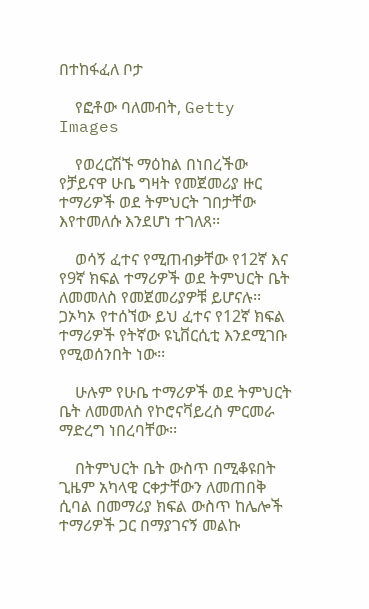በተከፋፈለ ቦታ

    የፎቶው ባለመብት, Getty Images

    የወረርሽኙ ማዕከል በነበረችው የቻይናዋ ሁቤ ግዛት የመጀመሪያ ዙር ተማሪዎች ወደ ትምህርት ገበታቸው እየተመለሱ እንደሆነ ተገለጸ፡፡

    ወሳኝ ፈተና የሚጠብቃቸው የ12ኛ እና የ9ኛ ክፍል ተማሪዎች ወደ ትምህርት ቤት ለመመለስ የመጀመሪያዎቹ ይሆናሉ፡፡ ጋኦካኦ የተሰኘው ይህ ፈተና የ12ኛ ክፍል ተማሪዎች የትኛው ዩኒቨርሲቲ እንደሚገቡ የሚወሰንበት ነው፡፡

    ሁሉም የሁቤ ተማሪዎች ወደ ትምህርት ቤት ለመመለስ የኮሮናቫይረስ ምርመራ ማድረግ ነበረባቸው፡፡

    በትምህርት ቤት ውስጥ በሚቆዩበት ጊዜም አካላዊ ርቀታቸውን ለመጠበቅ ሲባል በመማሪያ ክፍል ውስጥ ከሌሎች ተማሪዎች ጋር በማያገናኝ መልኩ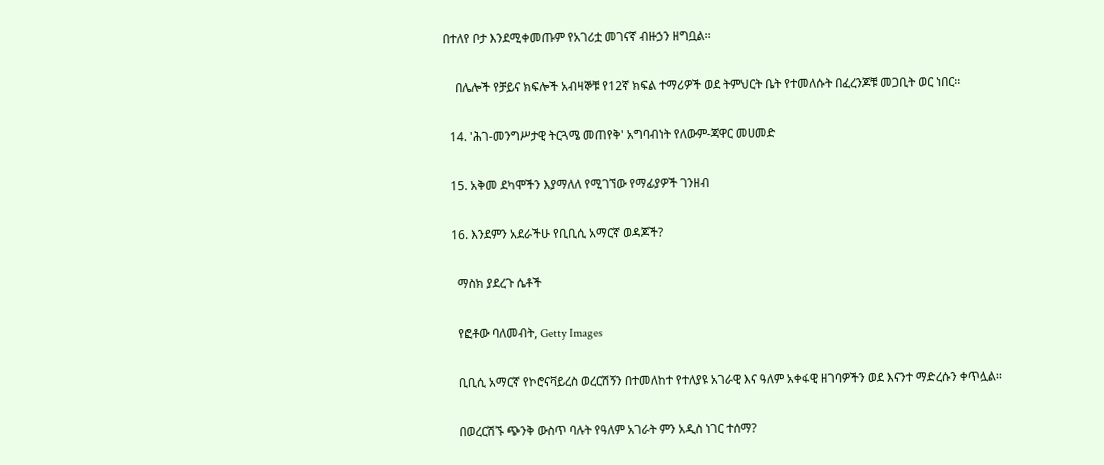በተለየ ቦታ እንደሚቀመጡም የአገሪቷ መገናኛ ብዙኃን ዘግቧል፡፡

    በሌሎች የቻይና ክፍሎች አብዛኞቹ የ12ኛ ክፍል ተማሪዎች ወደ ትምህርት ቤት የተመለሱት በፈረንጆቹ መጋቢት ወር ነበር፡፡

  14. 'ሕገ-መንግሥታዊ ትርጓሜ መጠየቅ' አግባብነት የለውም-ጃዋር መሀመድ

  15. አቅመ ደካሞችን እያማለለ የሚገኘው የማፊያዎች ገንዘብ

  16. እንደምን አደራችሁ የቢቢሲ አማርኛ ወዳጆች?

    ማስክ ያደረጉ ሴቶች

    የፎቶው ባለመብት, Getty Images

    ቢቢሲ አማርኛ የኮሮናቫይረስ ወረርሽኝን በተመለከተ የተለያዩ አገራዊ እና ዓለም አቀፋዊ ዘገባዎችን ወደ እናንተ ማድረሱን ቀጥሏል፡፡

    በወረርሽኙ ጭንቅ ውስጥ ባሉት የዓለም አገራት ምን አዲስ ነገር ተሰማ?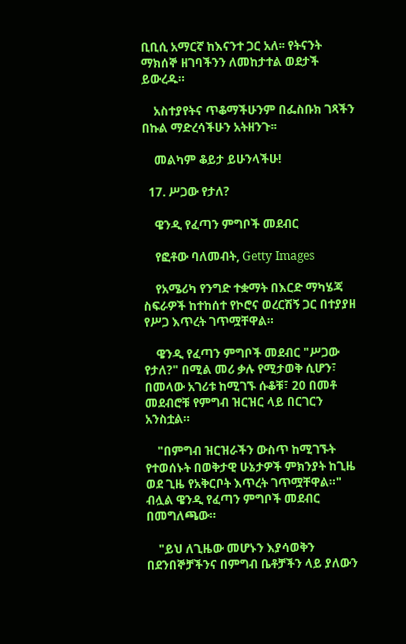ቢቢሲ አማርኛ ከእናንተ ጋር አለ፡፡ የትናንት ማክሰኞ ዘገባችንን ለመከታተል ወደታች ይውረዱ።

    አስተያየትና ጥቆማችሁንም በፌስቡክ ገጻችን በኩል ማድረሳችሁን አትዘንጉ፡፡

    መልካም ቆይታ ይሁንላችሁ!

  17. ሥጋው የታለ?

    ዌንዲ የፈጣን ምግቦች መደብር

    የፎቶው ባለመብት, Getty Images

    የአሜሪካ የንግድ ተቋማት በእርድ ማካሄጃ ስፍራዎች ከተከሰተ የኮሮና ወረርሽኝ ጋር በተያያዘ የሥጋ እጥረት ገጥሟቸዋል።

    ዌንዲ የፈጣን ምግቦች መደብር "ሥጋው የታለ?" በሚል መሪ ቃሉ የሚታወቅ ሲሆን፣ በመላው አገሪቱ ከሚገኙ ሱቆቹ፣ 20 በመቶ መደብሮቹ የምግብ ዝርዝር ላይ በርገርን አንስቷል።

    "በምግብ ዝርዝራችን ውስጥ ከሚገኙት የተወሰኑት በወቅታዊ ሁኔታዎች ምክንያት ከጊዜ ወደ ጊዜ የአቅርቦት እጥረት ገጥሟቸዋል።" ብሏል ዌንዲ የፈጣን ምግቦች መደብር በመግለጫው።

    "ይህ ለጊዜው መሆኑን እያሳወቅን በደንበኞቻችንና በምግብ ቤቶቻችን ላይ ያለውን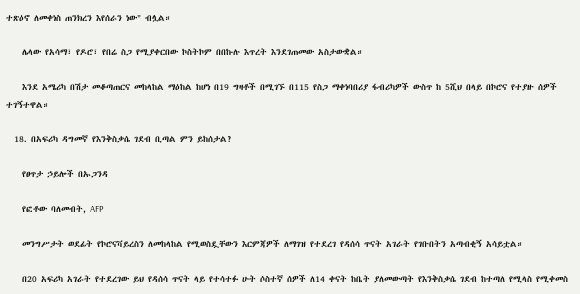ተጽዕኖ ለመቀነስ ጠንክረን እየሰራን ነው" ብሏል።

    ሌላው የአሳማ፣ የዶሮ፣ የበሬ ስጋ የሚያቀርበው ኮስትኮም በበኩሉ እጥረት እንደገጠመው አስታውቋል።

    እንደ አሜሪካ በሽታ መቆጣጠርና መከላከል ማዕከል ከሆነ በ19 ግዛቶች በሚገኙ በ115 የስጋ ማቀነባበሪያ ፋብሪካዎች ውስጥ ከ 5ሺህ በላይ በኮሮና የተያዙ ሰዎች ተገኝተዋል።

  18. በአፍሪካ ዳግመኛ የእንቅስቃሴ ገደብ ቢጣል ምን ይከሰታል?

    የፀጥታ ኃይሎች በኡጋንዳ

    የፎቶው ባለመብት, AFP

    መንግሥታት ወደፊት የኮሮናቫይረስን ለመከላከል የሚወስዷቸውን እርምጃዎች ለማገዝ የተደረገ የዳሰሳ ጥናት አገራት የገቡበትን አጣብቂኝ አሳይቷል።

    በ20 አፍሪካ አገራት የተደረገው ይህ የዳሰሳ ጥናት ላይ የተሳተፉ ሁት ሶስተኛ ሰዎች ለ14 ቀናት ከቤት ያለመውጣት የእንቅስቃሴ ገደብ ከተጣለ የሚላስ የሚቀመስ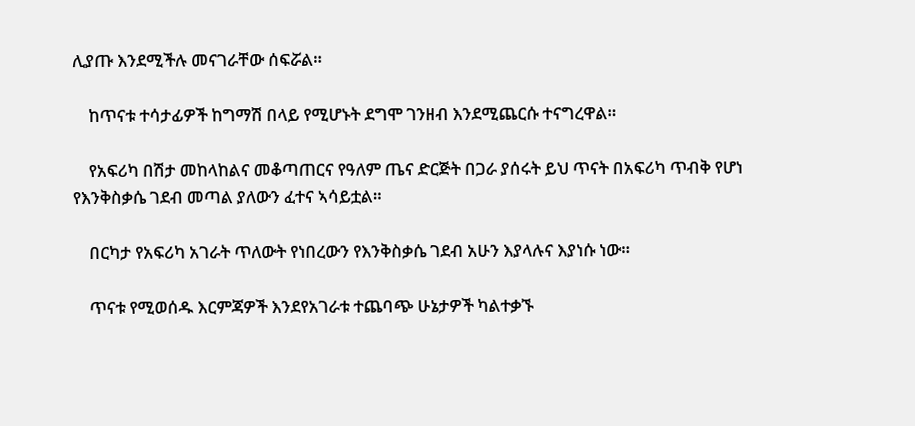ሊያጡ እንደሚችሉ መናገራቸው ሰፍሯል።

    ከጥናቱ ተሳታፊዎች ከግማሽ በላይ የሚሆኑት ደግሞ ገንዘብ እንደሚጨርሱ ተናግረዋል።

    የአፍሪካ በሽታ መከላከልና መቆጣጠርና የዓለም ጤና ድርጅት በጋራ ያሰሩት ይህ ጥናት በአፍሪካ ጥብቅ የሆነ የእንቅስቃሴ ገደብ መጣል ያለውን ፈተና ኣሳይቷል።

    በርካታ የአፍሪካ አገራት ጥለውት የነበረውን የእንቅስቃሴ ገደብ አሁን እያላሉና እያነሱ ነው።

    ጥናቱ የሚወሰዱ እርምጃዎች እንደየአገራቱ ተጨባጭ ሁኔታዎች ካልተቃኙ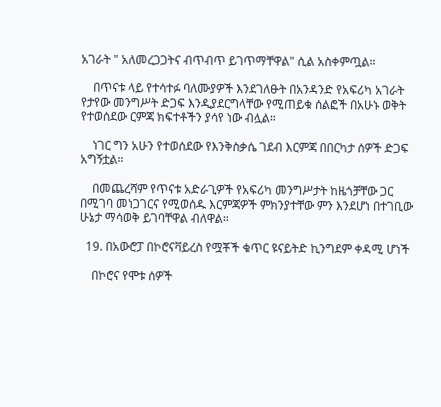አገራት " አለመረጋጋትና ብጥብጥ ይገጥማቸዋል" ሲል አስቀምጧል።

    በጥናቱ ላይ የተሳተፉ ባለሙያዎች እንደገለፁት በአንዳንድ የአፍሪካ አገራት የታየው መንግሥት ድጋፍ እንዲያደርግላቸው የሚጠይቁ ሰልፎች በአሁኑ ወቅት የተወሰደው ርምጃ ክፍተቶችን ያሳየ ነው ብሏል።

    ነገር ግን አሁን የተወሰደው የእንቅስቃሴ ገደብ እርምጃ በበርካታ ሰዎች ድጋፍ አግኝቷል።

    በመጨረሻም የጥናቱ አድራጊዎች የአፍሪካ መንግሥታት ከዜጎቻቸው ጋር በሚገባ መነጋገርና የሚወሰዱ እርምጃዎች ምክንያተቸው ምን እንደሆነ በተገቢው ሁኔታ ማሳወቅ ይገባቸዋል ብለዋል።

  19. በአውሮፓ በኮሮናቫይረስ የሟቾች ቁጥር ዩናይትድ ኪንግደም ቀዳሚ ሆነች

    በኮሮና የሞቱ ሰዎች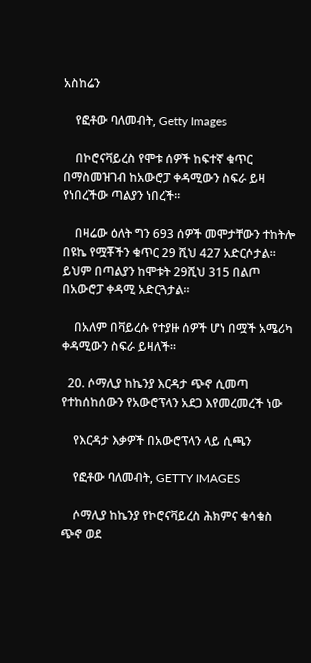አስከሬን

    የፎቶው ባለመብት, Getty Images

    በኮሮናቫይረስ የሞቱ ሰዎች ከፍተኛ ቁጥር በማስመዝገብ ከአውሮፓ ቀዳሚውን ስፍራ ይዛ የነበረችው ጣልያን ነበረች።

    በዛሬው ዕለት ግን 693 ሰዎች መሞታቸውን ተከትሎ በዩኬ የሟቾችን ቁጥር 29 ሺህ 427 አድርሶታል። ይህም በጣልያን ከሞቱት 29ሺህ 315 በልጦ በአውሮፓ ቀዳሚ አድርጓታል።

    በአለም በቫይረሱ የተያዙ ሰዎች ሆነ በሟች አሜሪካ ቀዳሚውን ስፍራ ይዛለች።

  20. ሶማሊያ ከኬንያ እርዳታ ጭኖ ሲመጣ የተከሰከሰውን የአውሮፕላን አደጋ እየመረመረች ነው

    የእርዳታ እቃዎች በአውሮፕላን ላይ ሲጫን

    የፎቶው ባለመብት, GETTY IMAGES

    ሶማሊያ ከኬንያ የኮሮናቫይረስ ሕክምና ቁሳቁስ ጭኖ ወደ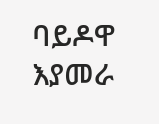ባይዶዋ እያመራ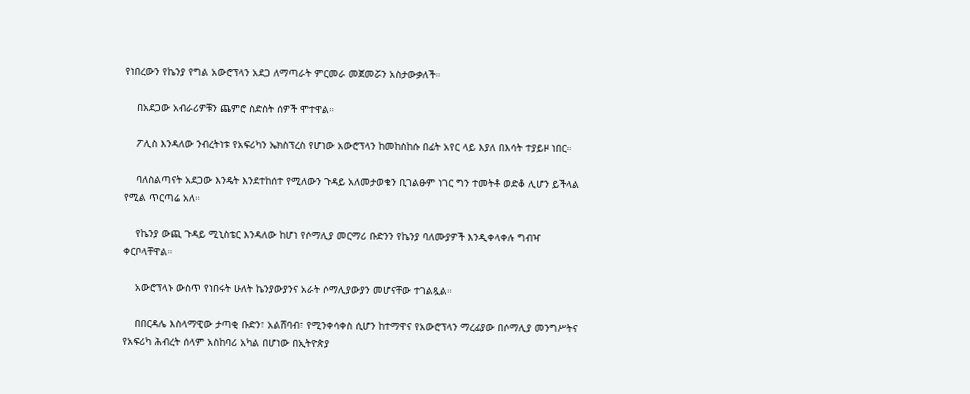የነበረውን የኬንያ የግል አውሮፕላን አደጋ ለማጣራት ምርመራ መጀመሯን አስታውቃለች።

    በአደጋው አብራሪዎቹን ጨምሮ ስድስት ሰዎች ሞተዋል።

    ፖሊስ እንዳለው ንብረትነቱ የአፍሪካን ኤክስፕረስ የሆነው አውሮፕላን ከመከስከሱ በፊት አየር ላይ እያለ በእሳት ተያይዞ ነበር።

    ባለስልጣናት አደጋው እንዴት እንደተከሰተ የሚለውን ጉዳይ አለመታወቁን ቢገልፁም ነገር ግን ተመትቶ ወድቆ ሊሆን ይችላል የሚል ጥርጣሬ አለ።

    የኬንያ ውጪ ጉዳይ ሚኒስቴር እንዳለው ከሆነ የሶማሊያ መርማሪ ቡድንን የኬንያ ባለሙያዎች እንዲቀላቀሉ ግብዣ ቀርቦላቸዋል።

    አውሮፕላኑ ውስጥ የነበሩት ሁለት ኬንያውያንና አራት ሶማሊያውያን መሆናቸው ተገልጿል።

    በበርዳሌ እስላማዊው ታጣቂ ቡድን፣ አልሸባብ፣ የሚንቀሳቀስ ሲሆን ከተማዋና የአውሮፕላን ማረፊያው በሶማሊያ መንግሥትና የአፍሪካ ሕብረት ሰላም አስከባሪ አካል በሆነው በኢትዮጵያ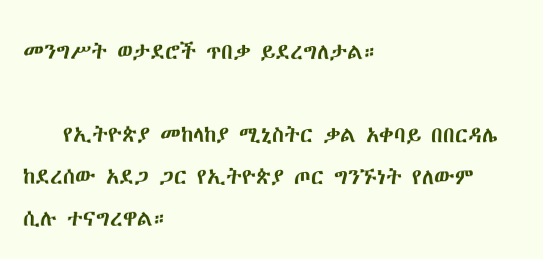መንግሥት ወታደሮች ጥበቃ ይደረግለታል።

    የኢትዮጵያ መከላከያ ሚኒስትር ቃል አቀባይ በበርዳሌ ከደረሰው አደጋ ጋር የኢትዮጵያ ጦር ግንኙነት የለውም ሲሉ ተናግረዋል።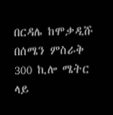በርዳሌ ከሞቃዲሹ በሰሜን ምስራቅ 300 ኪሎ ሜትር ላይ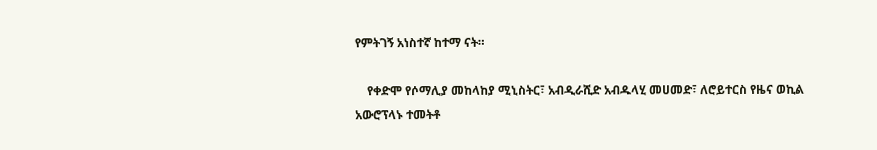የምትገኝ አነስተኛ ከተማ ናት።

    የቀድሞ የሶማሊያ መከላከያ ሚኒስትር፣ አብዲራሺድ አብዱላሂ መሀመድ፣ ለሮይተርስ የዜና ወኪል አውሮፕላኑ ተመትቶ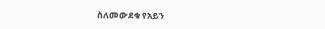ስለመውደቁ የአይን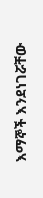እማኞች እንደነገሯቸው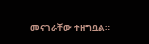መናገራቸው ተዘግቧል።